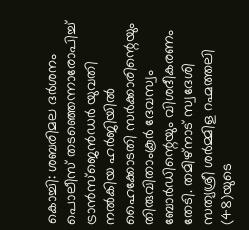കൊച്ചി: ശബരിമല ദർശനം പൊലീസ് തടഞ്ഞെന്നാരോപിച്ച് ട്രാൻസ്ജെൻഡർ യുവതി നൽകിയ ഹർജിയിൽ ഹൈക്കോടതി സർക്കാരിന്റെയും തിരുവിതാംകൂർ ദേവസ്വം ബോർഡിന്റെയും വിശദീകരണം തേടി. തമിഴ്നാട് സ്വദേശി സത്യശ്രീ ശർമ്മിള റഹ്മത്തലി (48)യുടെ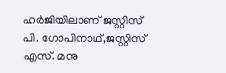ഹർജിയിലാണ് ജസ്റ്റിസ് പി. ഗോപിനാഥ്,ജസ്റ്റിസ് എസ്. മനു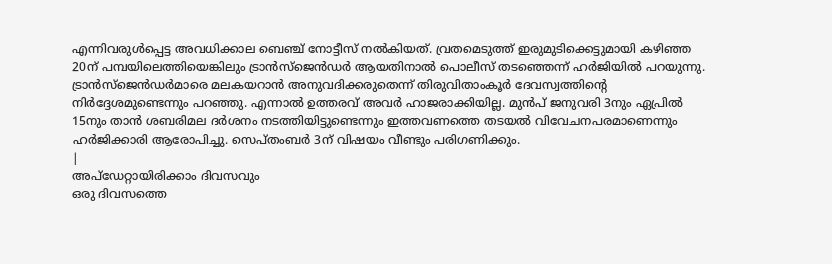എന്നിവരുൾപ്പെട്ട അവധിക്കാല ബെഞ്ച് നോട്ടീസ് നൽകിയത്. വ്രതമെടുത്ത് ഇരുമുടിക്കെട്ടുമായി കഴിഞ്ഞ 20ന് പമ്പയിലെത്തിയെങ്കിലും ട്രാൻസ്ജെൻഡർ ആയതിനാൽ പൊലീസ് തടഞ്ഞെന്ന് ഹർജിയിൽ പറയുന്നു. ട്രാൻസ്ജെൻഡർമാരെ മലകയറാൻ അനുവദിക്കരുതെന്ന് തിരുവിതാംകൂർ ദേവസ്വത്തിന്റെ നിർദ്ദേശമുണ്ടെന്നും പറഞ്ഞു. എന്നാൽ ഉത്തരവ് അവർ ഹാജരാക്കിയില്ല. മുൻപ് ജനുവരി 3നും ഏപ്രിൽ 15നും താൻ ശബരിമല ദർശനം നടത്തിയിട്ടുണ്ടെന്നും ഇത്തവണത്തെ തടയൽ വിവേചനപരമാണെന്നും ഹർജിക്കാരി ആരോപിച്ചു. സെപ്തംബർ 3ന് വിഷയം വീണ്ടും പരിഗണിക്കും.
|
അപ്ഡേറ്റായിരിക്കാം ദിവസവും
ഒരു ദിവസത്തെ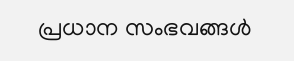പ്രധാന സംഭവങ്ങൾ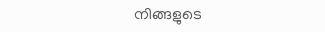നിങ്ങളുടെ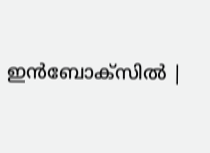ഇൻബോക്സിൽ |